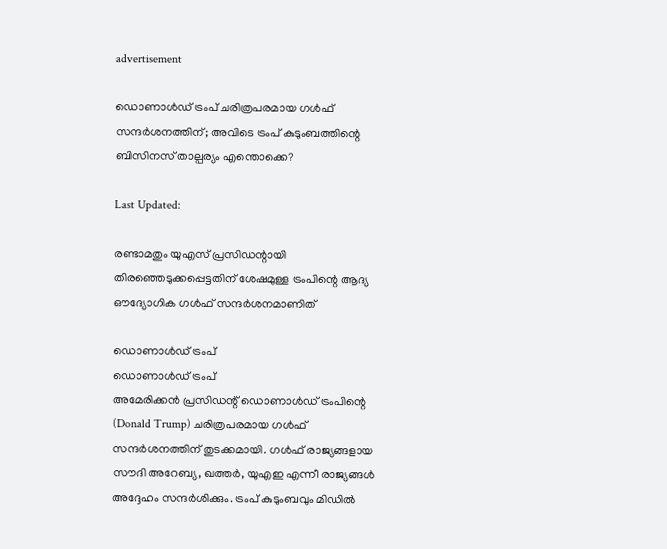advertisement

ഡൊണാള്‍ഡ് ട്രംപ് ചരിത്രപരമായ ഗള്‍ഫ് സന്ദര്‍ശനത്തിന്; അവിടെ ട്രംപ് കുടുംബത്തിന്റെ ബിസിനസ് താല്പര്യം എന്തൊക്കെ?

Last Updated:

രണ്ടാമതും യുഎസ് പ്രസിഡന്റായി തിരഞ്ഞെടുക്കപ്പെട്ടതിന് ശേഷമുള്ള ട്രംപിന്റെ ആദ്യ ഔദ്യോഗിക ഗള്‍ഫ് സന്ദര്‍ശനമാണിത്

ഡൊണാൾഡ് ട്രംപ്
ഡൊണാൾഡ് ട്രംപ്
അമേരിക്കന്‍ പ്രസിഡന്റ് ഡൊണാള്‍ഡ് ട്രംപിന്റെ (Donald Trump) ചരിത്രപരമായ ഗൾഫ് സന്ദർശനത്തിന് തുടക്കമായി. ഗള്‍ഫ് രാജ്യങ്ങളായ സൗദി അറേബ്യ, ഖത്തര്‍, യുഎഇ എന്നീ രാജ്യങ്ങൾ അദ്ദേഹം സന്ദർശിക്കും. ട്രംപ് കുടുംബവും മിഡില്‍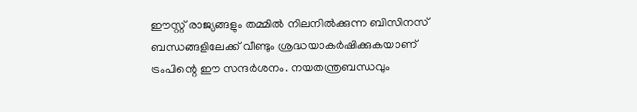ഈസ്റ്റ് രാജ്യങ്ങളും തമ്മില്‍ നിലനില്‍ക്കുന്ന ബിസിനസ് ബന്ധങ്ങളിലേക്ക് വീണ്ടും ശ്രദ്ധയാകര്‍ഷിക്കുകയാണ് ട്രംപിന്റെ ഈ സന്ദര്‍ശനം. നയതന്ത്രബന്ധവും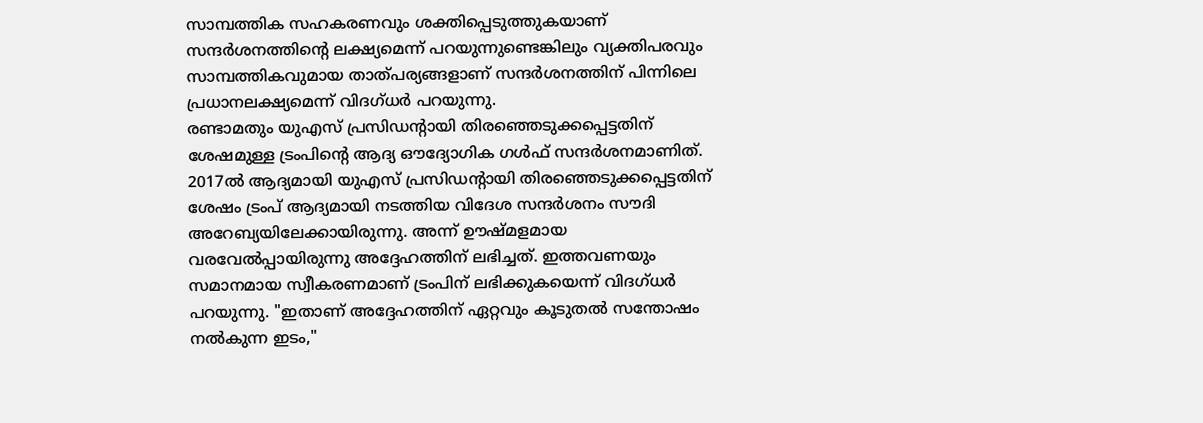സാമ്പത്തിക സഹകരണവും ശക്തിപ്പെടുത്തുകയാണ് സന്ദര്‍ശനത്തിന്റെ ലക്ഷ്യമെന്ന് പറയുന്നുണ്ടെങ്കിലും വ്യക്തിപരവും സാമ്പത്തികവുമായ താത്പര്യങ്ങളാണ് സന്ദര്‍ശനത്തിന് പിന്നിലെ പ്രധാനലക്ഷ്യമെന്ന് വിദഗ്ധര്‍ പറയുന്നു.
രണ്ടാമതും യുഎസ് പ്രസിഡന്റായി തിരഞ്ഞെടുക്കപ്പെട്ടതിന് ശേഷമുള്ള ട്രംപിന്റെ ആദ്യ ഔദ്യോഗിക ഗള്‍ഫ് സന്ദര്‍ശനമാണിത്. 2017ല്‍ ആദ്യമായി യുഎസ് പ്രസിഡന്റായി തിരഞ്ഞെടുക്കപ്പെട്ടതിന് ശേഷം ട്രംപ് ആദ്യമായി നടത്തിയ വിദേശ സന്ദർശനം സൗദി അറേബ്യയിലേക്കായിരുന്നു. അന്ന് ഊഷ്മളമായ വരവേല്‍പ്പായിരുന്നു അദ്ദേഹത്തിന് ലഭിച്ചത്. ഇത്തവണയും സമാനമായ സ്വീകരണമാണ് ട്രംപിന് ലഭിക്കുകയെന്ന് വിദഗ്ധര്‍ പറയുന്നു. "ഇതാണ് അദ്ദേഹത്തിന് ഏറ്റവും കൂടുതല്‍ സന്തോഷം നല്‍കുന്ന ഇടം,"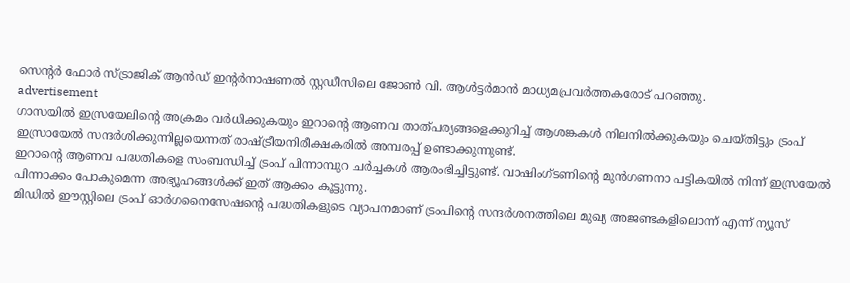സെന്റര്‍ ഫോര്‍ സ്ട്രാജിക് ആന്‍ഡ് ഇന്റര്‍നാഷണല്‍ സ്റ്റഡീസിലെ ജോണ്‍ വി. ആള്‍ട്ടര്‍മാന്‍ മാധ്യമപ്രവര്‍ത്തകരോട് പറഞ്ഞു.
advertisement
ഗാസയില്‍ ഇസ്രയേലിന്റെ അക്രമം വര്‍ധിക്കുകയും ഇറാന്റെ ആണവ താത്പര്യങ്ങളെക്കുറിച്ച് ആശങ്കകള്‍ നിലനില്‍ക്കുകയും ചെയ്തിട്ടും ട്രംപ് ഇസ്രായേൽ സന്ദര്‍ശിക്കുന്നില്ലയെന്നത് രാഷ്ട്രീയനിരീക്ഷകരില്‍ അമ്പരപ്പ് ഉണ്ടാക്കുന്നുണ്ട്.
ഇറാന്റെ ആണവ പദ്ധതികളെ സംബന്ധിച്ച് ട്രംപ് പിന്നാമ്പുറ ചര്‍ച്ചകള്‍ ആരംഭിച്ചിട്ടുണ്ട്. വാഷിംഗ്ടണിന്റെ മുന്‍ഗണനാ പട്ടികയില്‍ നിന്ന് ഇസ്രയേല്‍ പിന്നാക്കം പോകുമെന്ന അഭ്യൂഹങ്ങള്‍ക്ക് ഇത് ആക്കം കൂട്ടുന്നു.
മിഡില്‍ ഈസ്റ്റിലെ ട്രംപ് ഓര്‍ഗനൈസേഷന്റെ പദ്ധതികളുടെ വ്യാപനമാണ് ട്രംപിന്റെ സന്ദര്‍ശനത്തിലെ മുഖ്യ അജണ്ടകളിലൊന്ന് എന്ന് ന്യൂസ്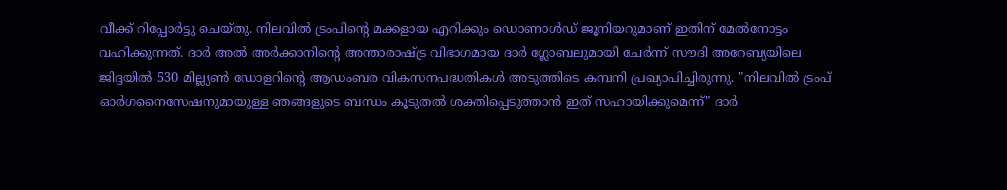വീക്ക് റിപ്പോര്‍ട്ടു ചെയ്തു. നിലവില്‍ ട്രംപിന്റെ മക്കളായ എറിക്കും ഡൊണാള്‍ഡ് ജൂനിയറുമാണ് ഇതിന് മേല്‍നോട്ടം വഹിക്കുന്നത്. ദാര്‍ അല്‍ അര്‍ക്കാനിന്റെ അന്താരാഷ്ട്ര വിഭാഗമായ ദാര്‍ ഗ്ലോബലുമായി ചേര്‍ന്ന് സൗദി അറേബ്യയിലെ ജിദ്ദയില്‍ 530 മില്ല്യണ്‍ ഡോളറിന്റെ ആഡംബര വികസനപദ്ധതികള്‍ അടുത്തിടെ കമ്പനി പ്രഖ്യാപിച്ചിരുന്നു. "നിലവില്‍ ട്രംപ് ഓര്‍ഗനൈസേഷനുമായുള്ള ഞങ്ങളുടെ ബന്ധം കൂടുതല്‍ ശക്തിപ്പെടുത്താന്‍ ഇത് സഹായിക്കുമെന്ന്" ദാര്‍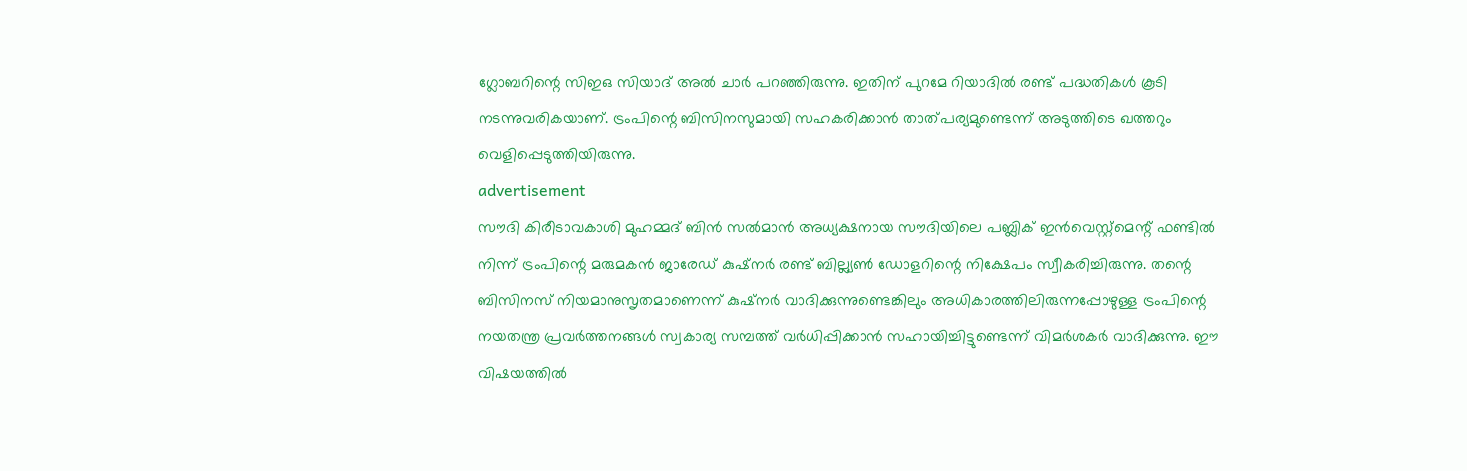ഗ്ലോബറിന്റെ സിഇഒ സിയാദ് അല്‍ ചാര്‍ പറഞ്ഞിരുന്നു. ഇതിന് പുറമേ റിയാദില്‍ രണ്ട് പദ്ധതികള്‍ കൂടി നടന്നുവരികയാണ്. ട്രംപിന്റെ ബിസിനസുമായി സഹകരിക്കാന്‍ താത്പര്യമുണ്ടെന്ന് അടുത്തിടെ ഖത്തറും വെളിപ്പെടുത്തിയിരുന്നു.
advertisement
സൗദി കിരീടാവകാശി മുഹമ്മദ് ബിന്‍ സല്‍മാന്‍ അധ്യക്ഷനായ സൗദിയിലെ പബ്ലിക് ഇന്‍വെസ്റ്റ്‌മെന്റ് ഫണ്ടില്‍ നിന്ന് ട്രംപിന്റെ മരുമകന്‍ ജാരേഡ് കുഷ്‌നര്‍ രണ്ട് ബില്ല്യണ്‍ ഡോളറിന്റെ നിക്ഷേപം സ്വീകരിച്ചിരുന്നു. തന്റെ ബിസിനസ് നിയമാനുസൃതമാണെന്ന് കുഷ്‌നര്‍ വാദിക്കുന്നുണ്ടെങ്കിലും അധികാരത്തിലിരുന്നപ്പോഴുള്ള ട്രംപിന്റെ നയതന്ത്ര പ്രവര്‍ത്തനങ്ങള്‍ സ്വകാര്യ സമ്പത്ത് വര്‍ധിപ്പിക്കാന്‍ സഹായിച്ചിട്ടുണ്ടെന്ന് വിമര്‍ശകര്‍ വാദിക്കുന്നു. ഈ വിഷയത്തില്‍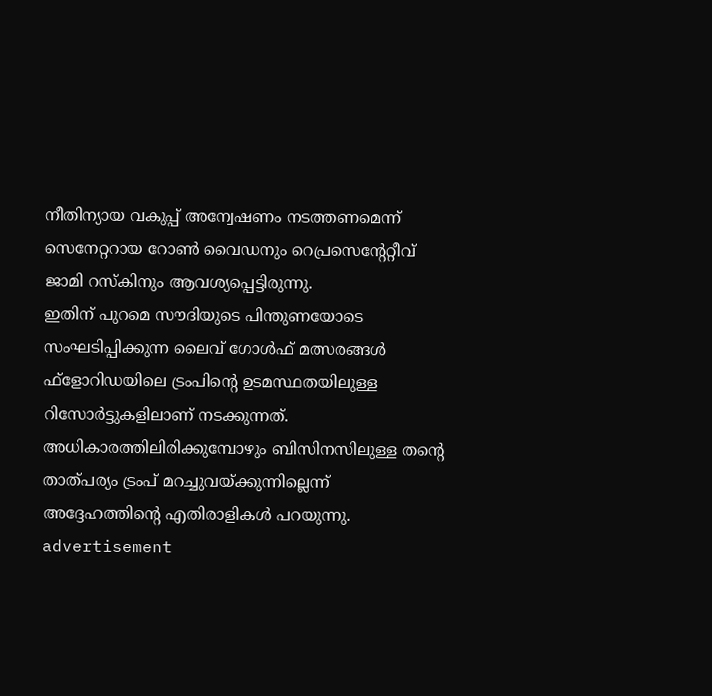നീതിന്യായ വകുപ്പ് അന്വേഷണം നടത്തണമെന്ന് സെനേറ്ററായ റോണ്‍ വൈഡനും റെപ്രസെന്റേറ്റീവ് ജാമി റസ്‌കിനും ആവശ്യപ്പെട്ടിരുന്നു.
ഇതിന് പുറമെ സൗദിയുടെ പിന്തുണയോടെ സംഘടിപ്പിക്കുന്ന ലൈവ് ഗോള്‍ഫ് മത്സരങ്ങള്‍ ഫ്‌ളോറിഡയിലെ ട്രംപിന്റെ ഉടമസ്ഥതയിലുള്ള റിസോര്‍ട്ടുകളിലാണ് നടക്കുന്നത്. അധികാരത്തിലിരിക്കുമ്പോഴും ബിസിനസിലുള്ള തന്റെ താത്പര്യം ട്രംപ് മറച്ചുവയ്ക്കുന്നില്ലെന്ന് അദ്ദേഹത്തിന്റെ എതിരാളികള്‍ പറയുന്നു.
advertisement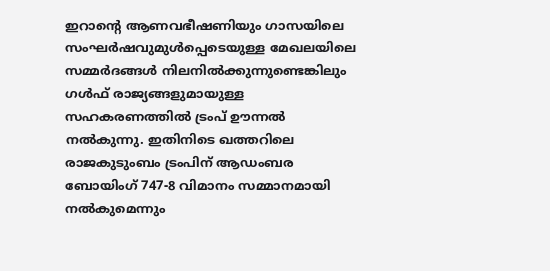ഇറാന്റെ ആണവഭീഷണിയും ഗാസയിലെ സംഘര്‍ഷവുമുള്‍പ്പെടെയുള്ള മേഖലയിലെ സമ്മര്‍ദങ്ങള്‍ നിലനില്‍ക്കുന്നുണ്ടെങ്കിലും ഗള്‍ഫ് രാജ്യങ്ങളുമായുള്ള സഹകരണത്തില്‍ ട്രംപ് ഊന്നല്‍ നല്‍കുന്നു. ഇതിനിടെ ഖത്തറിലെ രാജകുടുംബം ട്രംപിന് ആഡംബര ബോയിംഗ് 747-8 വിമാനം സമ്മാനമായി നല്‍കുമെന്നും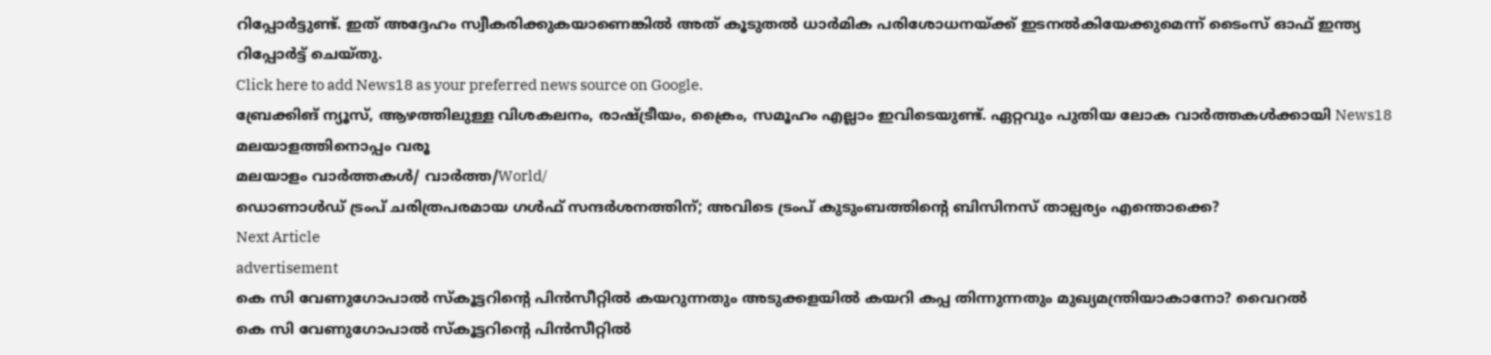റിപ്പോര്‍ട്ടുണ്ട്. ഇത് അദ്ദേഹം സ്വീകരിക്കുകയാണെങ്കില്‍ അത് കൂടുതല്‍ ധാര്‍മിക പരിശോധനയ്ക്ക് ഇടനല്‍കിയേക്കുമെന്ന് ടൈംസ് ഓഫ് ഇന്ത്യ റിപ്പോർട്ട് ചെയ്തു.
Click here to add News18 as your preferred news source on Google.
ബ്രേക്കിങ് ന്യൂസ്, ആഴത്തിലുള്ള വിശകലനം, രാഷ്ട്രീയം, ക്രൈം, സമൂഹം എല്ലാം ഇവിടെയുണ്ട്. ഏറ്റവും പുതിയ ലോക വാർത്തകൾക്കായി News18 മലയാളത്തിനൊപ്പം വരൂ
മലയാളം വാർത്തകൾ/ വാർത്ത/World/
ഡൊണാള്‍ഡ് ട്രംപ് ചരിത്രപരമായ ഗള്‍ഫ് സന്ദര്‍ശനത്തിന്; അവിടെ ട്രംപ് കുടുംബത്തിന്റെ ബിസിനസ് താല്പര്യം എന്തൊക്കെ?
Next Article
advertisement
കെ സി വേണുഗോപാൽ സ്‌കൂട്ടറിന്റെ പിൻസീറ്റിൽ കയറുന്നതും അടുക്കളയിൽ കയറി കപ്പ തിന്നുന്നതും മുഖ്യമന്ത്രിയാകാനോ? വൈറൽ
കെ സി വേണുഗോപാൽ സ്‌കൂട്ടറിന്റെ പിൻസീറ്റിൽ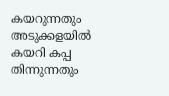കയറുന്നതും അടുക്കളയിൽ കയറി കപ്പ തിന്നുന്നതും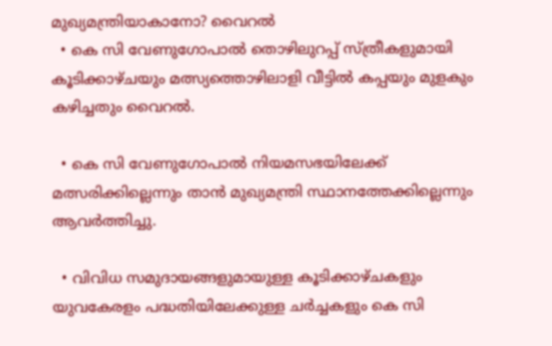മുഖ്യമന്ത്രിയാകാനോ? വൈറൽ
  • കെ സി വേണുഗോപാൽ തൊഴിലുറപ്പ് സ്ത്രീകളുമായി കൂടിക്കാഴ്ചയും മത്സ്യത്തൊഴിലാളി വീട്ടിൽ കപ്പയും മുളകും കഴിച്ചതും വൈറൽ.

  • കെ സി വേണുഗോപാൽ നിയമസഭയിലേക്ക് മത്സരിക്കില്ലെന്നും താൻ മുഖ്യമന്ത്രി സ്ഥാനത്തേക്കില്ലെന്നും ആവർത്തിച്ചു.

  • വിവിധ സമുദായങ്ങളുമായുള്ള കൂടിക്കാഴ്ചകളും യുവകേരളം പദ്ധതിയിലേക്കുള്ള ചർച്ചകളും കെ സി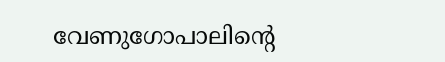വേണുഗോപാലിന്റെ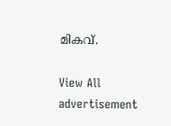മികവ്.

View All
advertisement